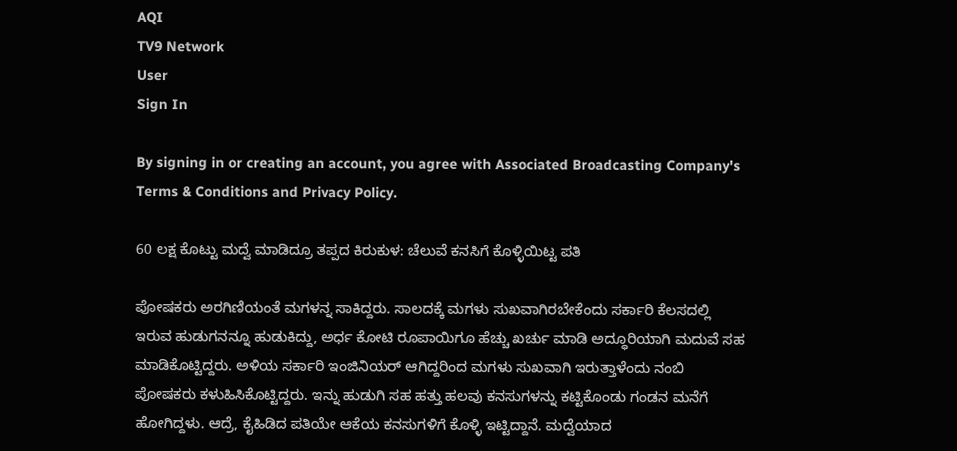AQI
TV9 Network
User
Sign In

By signing in or creating an account, you agree with Associated Broadcasting Company's Terms & Conditions and Privacy Policy.

60 ಲಕ್ಷ ಕೊಟ್ಟು ಮದ್ವೆ ಮಾಡಿದ್ರೂ ತಪ್ಪದ ಕಿರುಕುಳ: ಚೆಲುವೆ ಕನಸಿಗೆ ಕೊಳ್ಳಿಯಿಟ್ಟ ಪತಿ

ಪೋಷಕರು ಅರಗಿಣಿಯಂತೆ ಮಗಳನ್ನ ಸಾಕಿದ್ದರು. ಸಾಲದಕ್ಕೆ ಮಗಳು ಸುಖವಾಗಿರಬೇಕೆಂದು ಸರ್ಕಾರಿ ಕೆಲಸದಲ್ಲಿ ಇರುವ ಹುಡುಗನನ್ನೂ ಹುಡುಕಿದ್ದು, ಅರ್ಧ ಕೋಟಿ ರೂಪಾಯಿಗೂ ಹೆಚ್ಚು ಖರ್ಚು ಮಾಡಿ ಅದ್ಧೂರಿಯಾಗಿ ಮದುವೆ ಸಹ ಮಾಡಿಕೊಟ್ಟಿದ್ದರು. ಅಳಿಯ ಸರ್ಕಾರಿ ಇಂಜಿನಿಯರ್ ಆಗಿದ್ದರಿಂದ ಮಗಳು ಸುಖವಾಗಿ ಇರುತ್ತಾಳೆಂದು ನಂಬಿ ಪೋಷಕರು ಕಳುಹಿಸಿಕೊಟ್ಟಿದ್ದರು. ಇನ್ನು ಹುಡುಗಿ ಸಹ ಹತ್ತು ಹಲವು ಕನಸುಗಳನ್ನು ಕಟ್ಟಿಕೊಂಡು ಗಂಡನ ಮನೆಗೆ ಹೋಗಿದ್ದಳು. ಆದ್ರೆ, ಕೈಹಿಡಿದ ಪತಿಯೇ ಆಕೆಯ ಕನಸುಗಳಿಗೆ ಕೊಳ್ಳಿ ಇಟ್ಟಿದ್ದಾನೆ. ಮದ್ವೆಯಾದ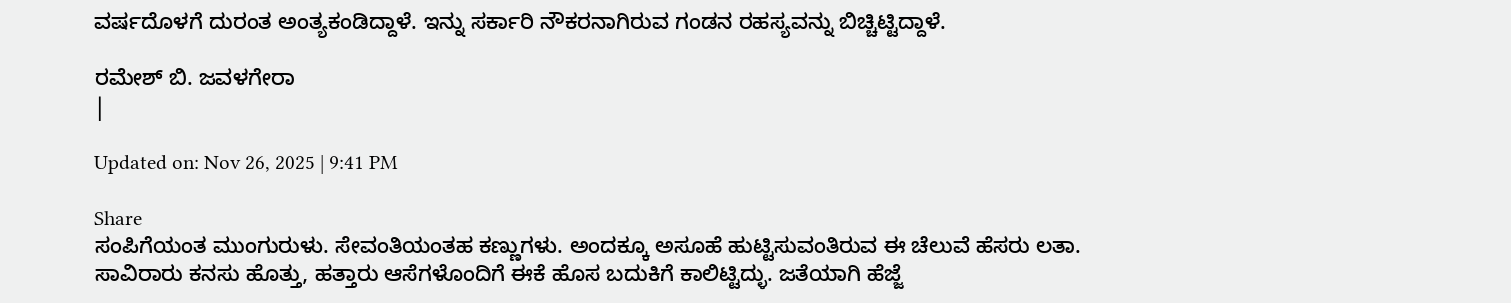ವರ್ಷದೊಳಗೆ ದುರಂತ ಅಂತ್ಯಕಂಡಿದ್ದಾಳೆ. ಇನ್ನು ಸರ್ಕಾರಿ ನೌಕರನಾಗಿರುವ ಗಂಡನ ರಹಸ್ಯವನ್ನು ಬಿಚ್ಚಿಟ್ಟಿದ್ದಾಳೆ.

ರಮೇಶ್ ಬಿ. ಜವಳಗೇರಾ
|

Updated on: Nov 26, 2025 | 9:41 PM

Share
ಸಂಪಿಗೆಯಂತ ಮುಂಗುರುಳು. ಸೇವಂತಿಯಂತಹ ಕಣ್ಣುಗಳು. ಅಂದಕ್ಕೂ ಅಸೂಹೆ ಹುಟ್ಟಿಸುವಂತಿರುವ ಈ ಚೆಲುವೆ ಹೆಸರು ಲತಾ. ಸಾವಿರಾರು ಕನಸು ಹೊತ್ತು, ಹತ್ತಾರು ಆಸೆಗಳೊಂದಿಗೆ ಈಕೆ ಹೊಸ ಬದುಕಿಗೆ ಕಾಲಿಟ್ಟಿದ್ಳು. ಜತೆಯಾಗಿ ಹೆಜ್ಜೆ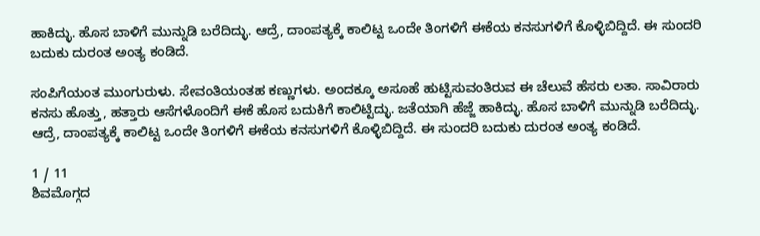ಹಾಕಿದ್ಳು. ಹೊಸ ಬಾಳಿಗೆ ಮುನ್ನುಡಿ ಬರೆದಿದ್ಳು. ಆದ್ರೆ, ದಾಂಪತ್ಯಕ್ಕೆ ಕಾಲಿಟ್ಟ ಒಂದೇ ತಿಂಗಳಿಗೆ ಈಕೆಯ ಕನಸುಗಳಿಗೆ ಕೊಳ್ಳಿಬಿದ್ದಿದೆ. ಈ ಸುಂದರಿ ಬದುಕು ದುರಂತ ಅಂತ್ಯ ಕಂಡಿದೆ.

ಸಂಪಿಗೆಯಂತ ಮುಂಗುರುಳು. ಸೇವಂತಿಯಂತಹ ಕಣ್ಣುಗಳು. ಅಂದಕ್ಕೂ ಅಸೂಹೆ ಹುಟ್ಟಿಸುವಂತಿರುವ ಈ ಚೆಲುವೆ ಹೆಸರು ಲತಾ. ಸಾವಿರಾರು ಕನಸು ಹೊತ್ತು, ಹತ್ತಾರು ಆಸೆಗಳೊಂದಿಗೆ ಈಕೆ ಹೊಸ ಬದುಕಿಗೆ ಕಾಲಿಟ್ಟಿದ್ಳು. ಜತೆಯಾಗಿ ಹೆಜ್ಜೆ ಹಾಕಿದ್ಳು. ಹೊಸ ಬಾಳಿಗೆ ಮುನ್ನುಡಿ ಬರೆದಿದ್ಳು. ಆದ್ರೆ, ದಾಂಪತ್ಯಕ್ಕೆ ಕಾಲಿಟ್ಟ ಒಂದೇ ತಿಂಗಳಿಗೆ ಈಕೆಯ ಕನಸುಗಳಿಗೆ ಕೊಳ್ಳಿಬಿದ್ದಿದೆ. ಈ ಸುಂದರಿ ಬದುಕು ದುರಂತ ಅಂತ್ಯ ಕಂಡಿದೆ.

1 / 11
ಶಿವಮೊಗ್ಗದ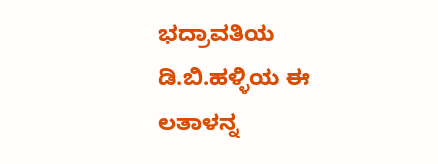ಭದ್ರಾವತಿಯ ಡಿ.ಬಿ.ಹಳ್ಳಿಯ ಈ ಲತಾಳನ್ನ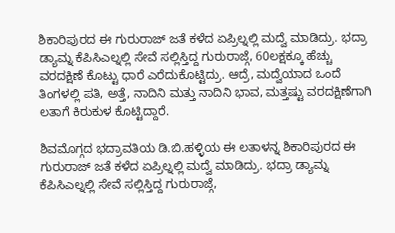ಶಿಕಾರಿಪುರದ ಈ ಗುರುರಾಜ್ ಜತೆ ಕಳೆದ ಏಪ್ರಿಲ್ನಲ್ಲಿ ಮದ್ವೆ ಮಾಡಿದ್ರು. ಭದ್ರಾ ಡ್ಯಾಮ್ನ ಕೆಪಿಸಿಎಲ್ನಲ್ಲಿ ಸೇವೆ ಸಲ್ಲಿಸ್ತಿದ್ದ ಗುರುರಾಜ್ಗೆ, 60ಲಕ್ಷಕ್ಕೂ ಹೆಚ್ಚು ವರದಕ್ಷಿಣೆ ಕೊಟ್ಟು ಧಾರೆ ಎರೆದುಕೊಟ್ಟಿದ್ರು. ಆದ್ರೆ, ಮದ್ವೆಯಾದ ಒಂದೆ ತಿಂಗಳಲ್ಲಿ ಪತಿ, ಅತ್ತೆ, ನಾದಿನಿ ಮತ್ತು ನಾದಿನಿ ಭಾವ, ಮತ್ತಷ್ಟು ವರದಕ್ಷಿಣೆಗಾಗಿ ಲತಾಗೆ ಕಿರುಕುಳ ಕೊಟ್ಟಿದ್ದಾರೆ.

ಶಿವಮೊಗ್ಗದ ಭದ್ರಾವತಿಯ ಡಿ.ಬಿ.ಹಳ್ಳಿಯ ಈ ಲತಾಳನ್ನ ಶಿಕಾರಿಪುರದ ಈ ಗುರುರಾಜ್ ಜತೆ ಕಳೆದ ಏಪ್ರಿಲ್ನಲ್ಲಿ ಮದ್ವೆ ಮಾಡಿದ್ರು. ಭದ್ರಾ ಡ್ಯಾಮ್ನ ಕೆಪಿಸಿಎಲ್ನಲ್ಲಿ ಸೇವೆ ಸಲ್ಲಿಸ್ತಿದ್ದ ಗುರುರಾಜ್ಗೆ,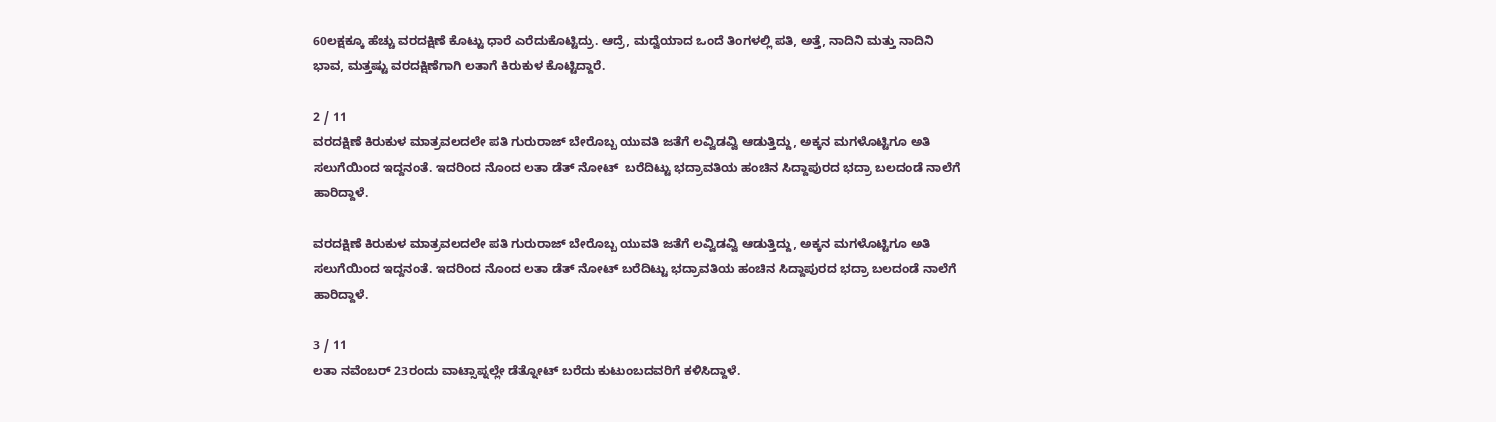60ಲಕ್ಷಕ್ಕೂ ಹೆಚ್ಚು ವರದಕ್ಷಿಣೆ ಕೊಟ್ಟು ಧಾರೆ ಎರೆದುಕೊಟ್ಟಿದ್ರು. ಆದ್ರೆ, ಮದ್ವೆಯಾದ ಒಂದೆ ತಿಂಗಳಲ್ಲಿ ಪತಿ, ಅತ್ತೆ, ನಾದಿನಿ ಮತ್ತು ನಾದಿನಿ ಭಾವ, ಮತ್ತಷ್ಟು ವರದಕ್ಷಿಣೆಗಾಗಿ ಲತಾಗೆ ಕಿರುಕುಳ ಕೊಟ್ಟಿದ್ದಾರೆ.

2 / 11
ವರದಕ್ಷಿಣೆ ಕಿರುಕುಳ ಮಾತ್ರವಲದಲೇ ಪತಿ ಗುರುರಾಜ್ ಬೇರೊಬ್ಬ ಯುವತಿ ಜತೆಗೆ ಲವ್ವಿಡವ್ವಿ ಆಡುತ್ತಿದ್ದು, ಅಕ್ಕನ ಮಗಳೊಟ್ಟಿಗೂ ಅತಿ ಸಲುಗೆಯಿಂದ ಇದ್ದನಂತೆ. ಇದರಿಂದ ನೊಂದ ಲತಾ ಡೆತ್ ನೋಟ್  ಬರೆದಿಟ್ಟು ಭದ್ರಾವತಿಯ ಹಂಚಿನ ಸಿದ್ದಾಪುರದ ಭದ್ರಾ ಬಲದಂಡೆ ನಾಲೆಗೆ ಹಾರಿದ್ದಾಳೆ.

ವರದಕ್ಷಿಣೆ ಕಿರುಕುಳ ಮಾತ್ರವಲದಲೇ ಪತಿ ಗುರುರಾಜ್ ಬೇರೊಬ್ಬ ಯುವತಿ ಜತೆಗೆ ಲವ್ವಿಡವ್ವಿ ಆಡುತ್ತಿದ್ದು, ಅಕ್ಕನ ಮಗಳೊಟ್ಟಿಗೂ ಅತಿ ಸಲುಗೆಯಿಂದ ಇದ್ದನಂತೆ. ಇದರಿಂದ ನೊಂದ ಲತಾ ಡೆತ್ ನೋಟ್ ಬರೆದಿಟ್ಟು ಭದ್ರಾವತಿಯ ಹಂಚಿನ ಸಿದ್ದಾಪುರದ ಭದ್ರಾ ಬಲದಂಡೆ ನಾಲೆಗೆ ಹಾರಿದ್ದಾಳೆ.

3 / 11
ಲತಾ ನವೆಂಬರ್ 23ರಂದು ವಾಟ್ಸಾಪ್ನಲ್ಲೇ ಡೆತ್ನೋಟ್ ಬರೆದು ಕುಟುಂಬದವರಿಗೆ ಕಳಿಸಿದ್ದಾಳೆ.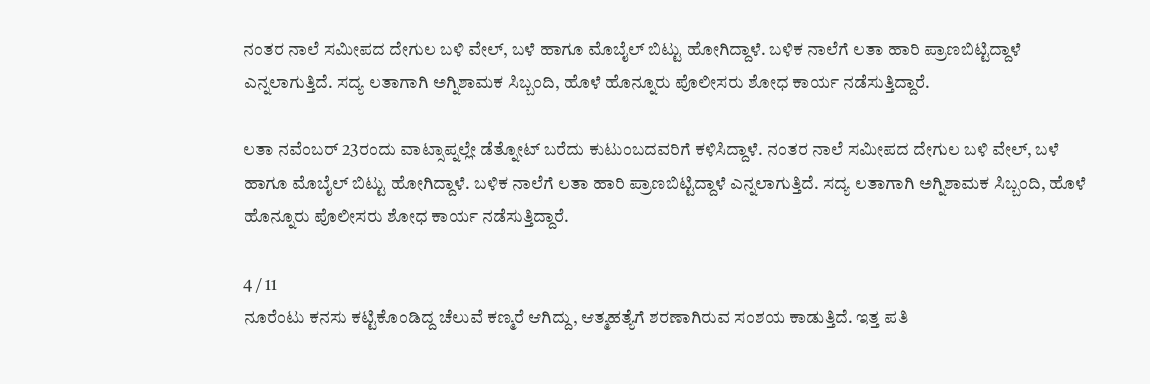ನಂತರ ನಾಲೆ ಸಮೀಪದ ದೇಗುಲ ಬಳಿ ವೇಲ್, ಬಳೆ ಹಾಗೂ ಮೊಬೈಲ್ ಬಿಟ್ಟು ಹೋಗಿದ್ದಾಳೆ. ಬಳಿಕ ನಾಲೆಗೆ ಲತಾ ಹಾರಿ ಪ್ರಾಣಬಿಟ್ಟಿದ್ದಾಳೆ ಎನ್ನಲಾಗುತ್ತಿದೆ. ಸದ್ಯ ಲತಾಗಾಗಿ ಅಗ್ನಿಶಾಮಕ ಸಿಬ್ಬಂದಿ, ಹೊಳೆ ಹೊನ್ನೂರು ಪೊಲೀಸರು ಶೋಧ ಕಾರ್ಯ ನಡೆಸುತ್ತಿದ್ದಾರೆ.

ಲತಾ ನವೆಂಬರ್ 23ರಂದು ವಾಟ್ಸಾಪ್ನಲ್ಲೇ ಡೆತ್ನೋಟ್ ಬರೆದು ಕುಟುಂಬದವರಿಗೆ ಕಳಿಸಿದ್ದಾಳೆ. ನಂತರ ನಾಲೆ ಸಮೀಪದ ದೇಗುಲ ಬಳಿ ವೇಲ್, ಬಳೆ ಹಾಗೂ ಮೊಬೈಲ್ ಬಿಟ್ಟು ಹೋಗಿದ್ದಾಳೆ. ಬಳಿಕ ನಾಲೆಗೆ ಲತಾ ಹಾರಿ ಪ್ರಾಣಬಿಟ್ಟಿದ್ದಾಳೆ ಎನ್ನಲಾಗುತ್ತಿದೆ. ಸದ್ಯ ಲತಾಗಾಗಿ ಅಗ್ನಿಶಾಮಕ ಸಿಬ್ಬಂದಿ, ಹೊಳೆ ಹೊನ್ನೂರು ಪೊಲೀಸರು ಶೋಧ ಕಾರ್ಯ ನಡೆಸುತ್ತಿದ್ದಾರೆ.

4 / 11
ನೂರೆಂಟು ಕನಸು ಕಟ್ಟಿಕೊಂಡಿದ್ದ ಚೆಲುವೆ ಕಣ್ಮರೆ ಆಗಿದ್ದು, ಆತ್ಮಹತ್ಯೆಗೆ ಶರಣಾಗಿರುವ ಸಂಶಯ ಕಾಡುತ್ತಿದೆ. ಇತ್ತ ಪತಿ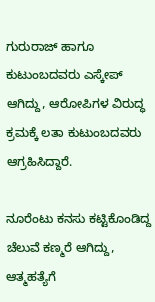ಗುರುರಾಜ್ ಹಾಗೂ ಕುಟುಂಬದವರು ಎಸ್ಕೇಪ್ ಆಗಿದ್ದು, ಆರೋಪಿಗಳ ವಿರುದ್ಧ ಕ್ರಮಕ್ಕೆ ಲತಾ ಕುಟುಂಬದವರು ಆಗ್ರಹಿಸಿದ್ದಾರೆ.

ನೂರೆಂಟು ಕನಸು ಕಟ್ಟಿಕೊಂಡಿದ್ದ ಚೆಲುವೆ ಕಣ್ಮರೆ ಆಗಿದ್ದು, ಆತ್ಮಹತ್ಯೆಗೆ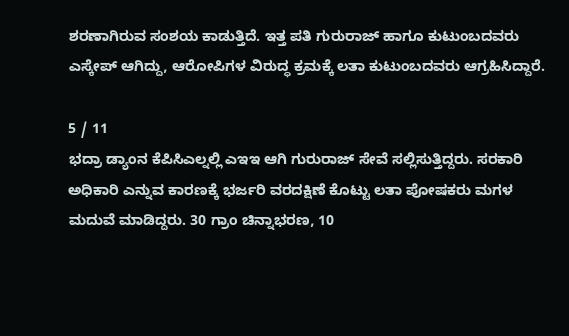ಶರಣಾಗಿರುವ ಸಂಶಯ ಕಾಡುತ್ತಿದೆ. ಇತ್ತ ಪತಿ ಗುರುರಾಜ್ ಹಾಗೂ ಕುಟುಂಬದವರು ಎಸ್ಕೇಪ್ ಆಗಿದ್ದು, ಆರೋಪಿಗಳ ವಿರುದ್ಧ ಕ್ರಮಕ್ಕೆ ಲತಾ ಕುಟುಂಬದವರು ಆಗ್ರಹಿಸಿದ್ದಾರೆ.

5 / 11
ಭದ್ರಾ ಡ್ಯಾಂನ ಕೆಪಿಸಿಎಲ್ನಲ್ಲಿ ಎಇಇ ಆಗಿ ಗುರುರಾಜ್ ಸೇವೆ ಸಲ್ಲಿಸುತ್ತಿದ್ದರು. ಸರಕಾರಿ ಅಧಿಕಾರಿ ಎನ್ನುವ ಕಾರಣಕ್ಕೆ ಭರ್ಜರಿ ವರದಕ್ಷಿಣೆ ಕೊಟ್ಟು ಲತಾ ಪೋಷಕರು ಮಗಳ ಮದುವೆ ಮಾಡಿದ್ದರು. 30 ಗ್ರಾಂ ಚಿನ್ನಾಭರಣ, 10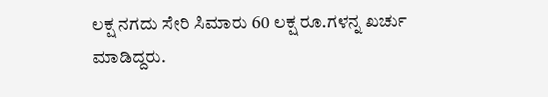ಲಕ್ಷ ನಗದು ಸೇರಿ ಸಿಮಾರು 60 ಲಕ್ಷ ರೂ.ಗಳನ್ನ ಖರ್ಚು ಮಾಡಿದ್ದರು.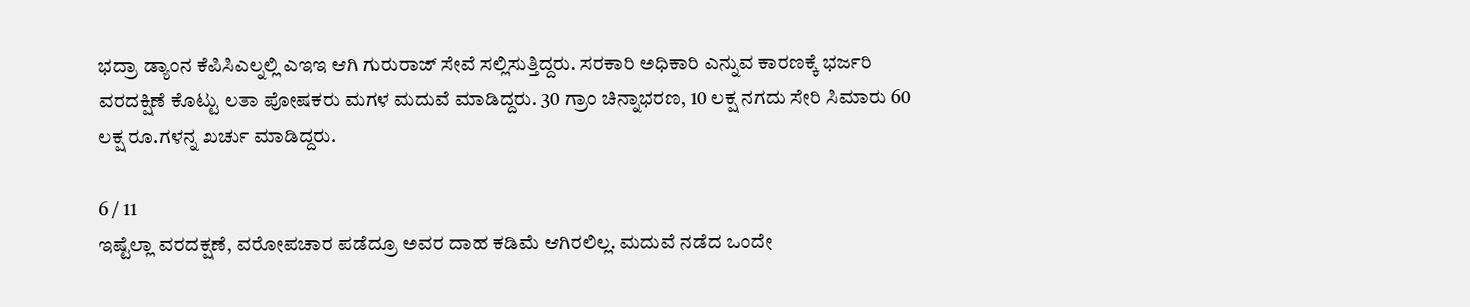ಭದ್ರಾ ಡ್ಯಾಂನ ಕೆಪಿಸಿಎಲ್ನಲ್ಲಿ ಎಇಇ ಆಗಿ ಗುರುರಾಜ್ ಸೇವೆ ಸಲ್ಲಿಸುತ್ತಿದ್ದರು. ಸರಕಾರಿ ಅಧಿಕಾರಿ ಎನ್ನುವ ಕಾರಣಕ್ಕೆ ಭರ್ಜರಿ ವರದಕ್ಷಿಣೆ ಕೊಟ್ಟು ಲತಾ ಪೋಷಕರು ಮಗಳ ಮದುವೆ ಮಾಡಿದ್ದರು. 30 ಗ್ರಾಂ ಚಿನ್ನಾಭರಣ, 10 ಲಕ್ಷ ನಗದು ಸೇರಿ ಸಿಮಾರು 60 ಲಕ್ಷ ರೂ.ಗಳನ್ನ ಖರ್ಚು ಮಾಡಿದ್ದರು.

6 / 11
ಇಷ್ಟೆಲ್ಲಾ ವರದಕ್ಷಣೆ, ವರೋಪಚಾರ ಪಡೆದ್ರೂ ಅವರ ದಾಹ ಕಡಿಮೆ ಆಗಿರಲಿಲ್ಲ. ಮದುವೆ ನಡೆದ ಒಂದೇ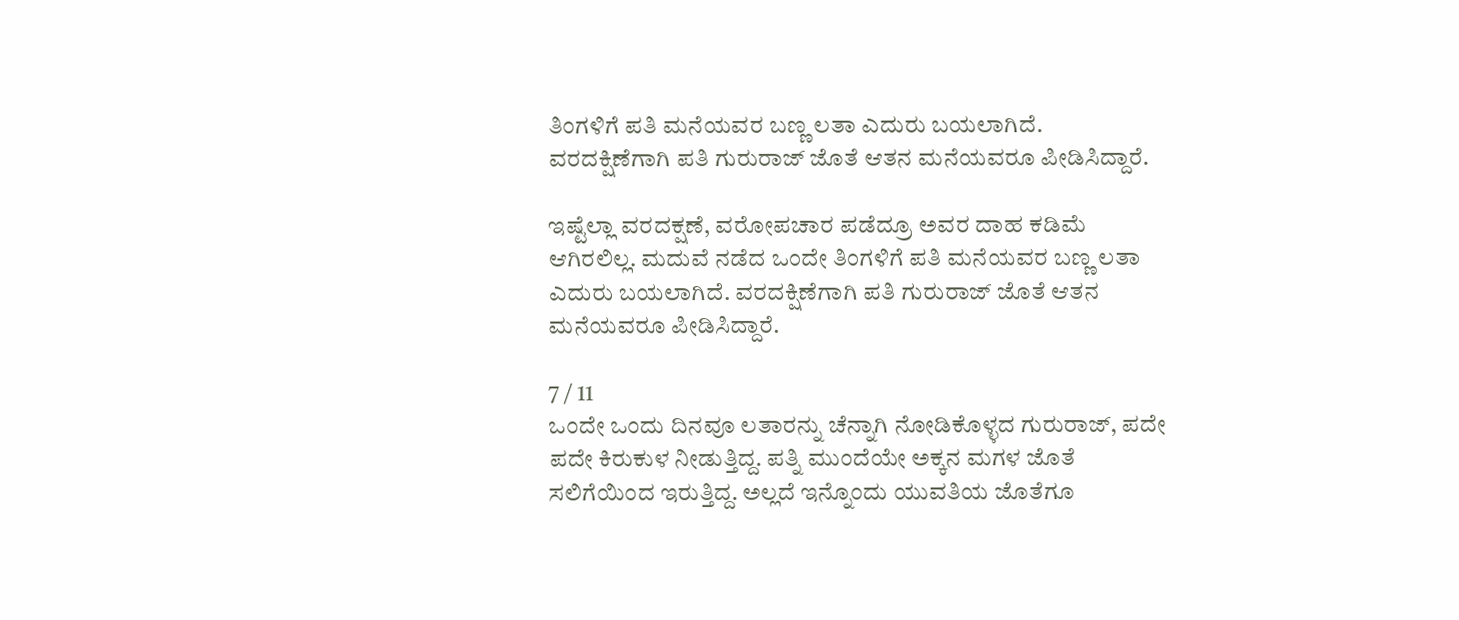ತಿಂಗಳಿಗೆ ಪತಿ ಮನೆಯವರ ಬಣ್ಣ ಲತಾ ಎದುರು ಬಯಲಾಗಿದೆ. ವರದಕ್ಷಿಣೆಗಾಗಿ ಪತಿ ಗುರುರಾಜ್ ಜೊತೆ ಆತನ ಮನೆಯವರೂ ಪೀಡಿಸಿದ್ದಾರೆ.

ಇಷ್ಟೆಲ್ಲಾ ವರದಕ್ಷಣೆ, ವರೋಪಚಾರ ಪಡೆದ್ರೂ ಅವರ ದಾಹ ಕಡಿಮೆ ಆಗಿರಲಿಲ್ಲ. ಮದುವೆ ನಡೆದ ಒಂದೇ ತಿಂಗಳಿಗೆ ಪತಿ ಮನೆಯವರ ಬಣ್ಣ ಲತಾ ಎದುರು ಬಯಲಾಗಿದೆ. ವರದಕ್ಷಿಣೆಗಾಗಿ ಪತಿ ಗುರುರಾಜ್ ಜೊತೆ ಆತನ ಮನೆಯವರೂ ಪೀಡಿಸಿದ್ದಾರೆ.

7 / 11
ಒಂದೇ ಒಂದು ದಿನವೂ ಲತಾರನ್ನು ಚೆನ್ನಾಗಿ ನೋಡಿಕೊಳ್ಳದ ಗುರುರಾಜ್, ಪದೇ ಪದೇ ಕಿರುಕುಳ ನೀಡುತ್ತಿದ್ದ. ಪತ್ನಿ ಮುಂದೆಯೇ ಅಕ್ಕನ ಮಗಳ ಜೊತೆ ಸಲಿಗೆಯಿಂದ ಇರುತ್ತಿದ್ದ. ಅಲ್ಲದೆ ಇನ್ನೊಂದು ಯುವತಿಯ ಜೊತೆಗೂ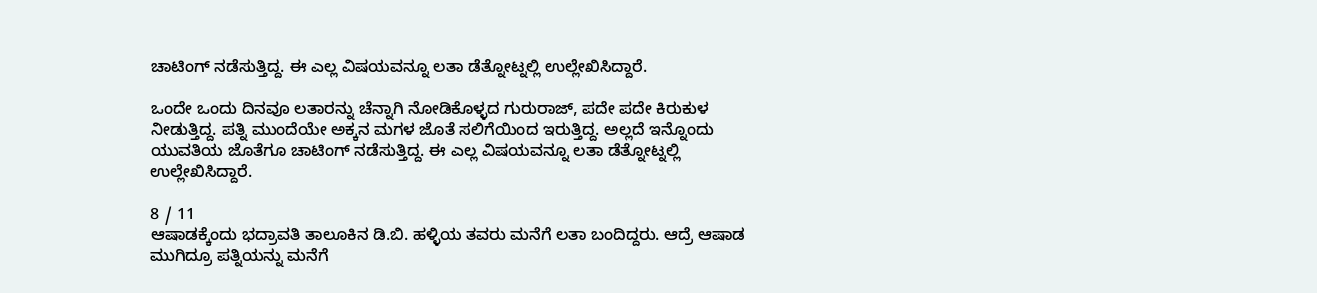ಚಾಟಿಂಗ್ ನಡೆಸುತ್ತಿದ್ದ. ಈ ಎಲ್ಲ ವಿಷಯವನ್ನೂ ಲತಾ ಡೆತ್ನೋಟ್ನಲ್ಲಿ ಉಲ್ಲೇಖಿಸಿದ್ದಾರೆ.

ಒಂದೇ ಒಂದು ದಿನವೂ ಲತಾರನ್ನು ಚೆನ್ನಾಗಿ ನೋಡಿಕೊಳ್ಳದ ಗುರುರಾಜ್, ಪದೇ ಪದೇ ಕಿರುಕುಳ ನೀಡುತ್ತಿದ್ದ. ಪತ್ನಿ ಮುಂದೆಯೇ ಅಕ್ಕನ ಮಗಳ ಜೊತೆ ಸಲಿಗೆಯಿಂದ ಇರುತ್ತಿದ್ದ. ಅಲ್ಲದೆ ಇನ್ನೊಂದು ಯುವತಿಯ ಜೊತೆಗೂ ಚಾಟಿಂಗ್ ನಡೆಸುತ್ತಿದ್ದ. ಈ ಎಲ್ಲ ವಿಷಯವನ್ನೂ ಲತಾ ಡೆತ್ನೋಟ್ನಲ್ಲಿ ಉಲ್ಲೇಖಿಸಿದ್ದಾರೆ.

8 / 11
ಆಷಾಡಕ್ಕೆಂದು ಭದ್ರಾವತಿ ತಾಲೂಕಿನ ಡಿ.ಬಿ. ಹಳ್ಳಿಯ ತವರು ಮನೆಗೆ ಲತಾ ಬಂದಿದ್ದರು. ಆದ್ರೆ ಆಷಾಡ ಮುಗಿದ್ರೂ ಪತ್ನಿಯನ್ನು ಮನೆಗೆ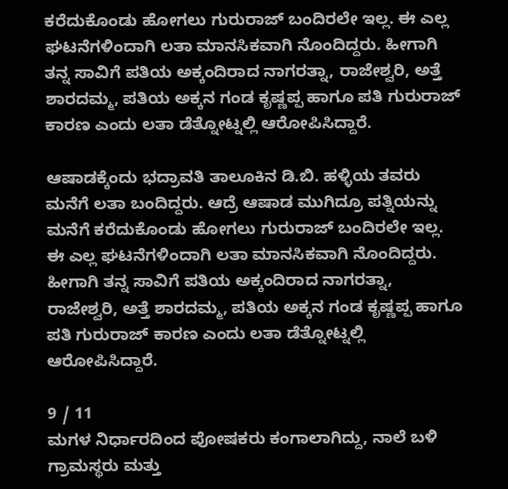ಕರೆದುಕೊಂಡು ಹೋಗಲು ಗುರುರಾಜ್ ಬಂದಿರಲೇ ಇಲ್ಲ. ಈ ಎಲ್ಲ ಘಟನೆಗಳಿಂದಾಗಿ ಲತಾ ಮಾನಸಿಕವಾಗಿ ನೊಂದಿದ್ದರು. ಹೀಗಾಗಿ ತನ್ನ ಸಾವಿಗೆ ಪತಿಯ ಅಕ್ಕಂದಿರಾದ ನಾಗರತ್ನಾ, ರಾಜೇಶ್ವರಿ, ಅತ್ತೆ ಶಾರದಮ್ಮ, ಪತಿಯ ಅಕ್ಕನ ಗಂಡ ಕೃಷ್ಣಪ್ಪ ಹಾಗೂ ಪತಿ ಗುರುರಾಜ್ ಕಾರಣ ಎಂದು ಲತಾ ಡೆತ್ನೋಟ್ನಲ್ಲಿ ಆರೋಪಿಸಿದ್ದಾರೆ.

ಆಷಾಡಕ್ಕೆಂದು ಭದ್ರಾವತಿ ತಾಲೂಕಿನ ಡಿ.ಬಿ. ಹಳ್ಳಿಯ ತವರು ಮನೆಗೆ ಲತಾ ಬಂದಿದ್ದರು. ಆದ್ರೆ ಆಷಾಡ ಮುಗಿದ್ರೂ ಪತ್ನಿಯನ್ನು ಮನೆಗೆ ಕರೆದುಕೊಂಡು ಹೋಗಲು ಗುರುರಾಜ್ ಬಂದಿರಲೇ ಇಲ್ಲ. ಈ ಎಲ್ಲ ಘಟನೆಗಳಿಂದಾಗಿ ಲತಾ ಮಾನಸಿಕವಾಗಿ ನೊಂದಿದ್ದರು. ಹೀಗಾಗಿ ತನ್ನ ಸಾವಿಗೆ ಪತಿಯ ಅಕ್ಕಂದಿರಾದ ನಾಗರತ್ನಾ, ರಾಜೇಶ್ವರಿ, ಅತ್ತೆ ಶಾರದಮ್ಮ, ಪತಿಯ ಅಕ್ಕನ ಗಂಡ ಕೃಷ್ಣಪ್ಪ ಹಾಗೂ ಪತಿ ಗುರುರಾಜ್ ಕಾರಣ ಎಂದು ಲತಾ ಡೆತ್ನೋಟ್ನಲ್ಲಿ ಆರೋಪಿಸಿದ್ದಾರೆ.

9 / 11
ಮಗಳ ನಿರ್ಧಾರದಿಂದ ಪೋಷಕರು ಕಂಗಾಲಾಗಿದ್ದು, ನಾಲೆ ಬಳಿ ಗ್ರಾಮಸ್ಥರು ಮತ್ತು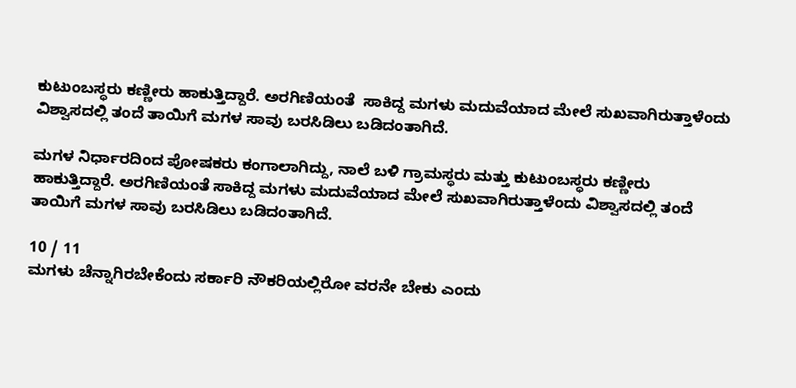ಕುಟುಂಬಸ್ಥರು ಕಣ್ಣೀರು ಹಾಕುತ್ತಿದ್ದಾರೆ. ಅರಗಿಣಿಯಂತೆ  ಸಾಕಿದ್ದ ಮಗಳು ಮದುವೆಯಾದ ಮೇಲೆ ಸುಖವಾಗಿರುತ್ತಾಳೆಂದು ವಿಶ್ವಾಸದಲ್ಲಿ ತಂದೆ ತಾಯಿಗೆ ಮಗಳ ಸಾವು ಬರಸಿಡಿಲು ಬಡಿದಂತಾಗಿದೆ.

ಮಗಳ ನಿರ್ಧಾರದಿಂದ ಪೋಷಕರು ಕಂಗಾಲಾಗಿದ್ದು, ನಾಲೆ ಬಳಿ ಗ್ರಾಮಸ್ಥರು ಮತ್ತು ಕುಟುಂಬಸ್ಥರು ಕಣ್ಣೀರು ಹಾಕುತ್ತಿದ್ದಾರೆ. ಅರಗಿಣಿಯಂತೆ ಸಾಕಿದ್ದ ಮಗಳು ಮದುವೆಯಾದ ಮೇಲೆ ಸುಖವಾಗಿರುತ್ತಾಳೆಂದು ವಿಶ್ವಾಸದಲ್ಲಿ ತಂದೆ ತಾಯಿಗೆ ಮಗಳ ಸಾವು ಬರಸಿಡಿಲು ಬಡಿದಂತಾಗಿದೆ.

10 / 11
ಮಗಳು ಚೆನ್ನಾಗಿರಬೇಕೆಂದು ಸರ್ಕಾರಿ ನೌಕರಿಯಲ್ಲಿರೋ ವರನೇ ಬೇಕು ಎಂದು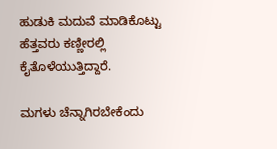ಹುಡುಕಿ ಮದುವೆ ಮಾಡಿಕೊಟ್ಟು ಹೆತ್ತವರು ಕಣ್ಣೀರಲ್ಲಿ ಕೈತೊಳೆಯುತ್ತಿದ್ದಾರೆ.

ಮಗಳು ಚೆನ್ನಾಗಿರಬೇಕೆಂದು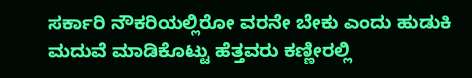ಸರ್ಕಾರಿ ನೌಕರಿಯಲ್ಲಿರೋ ವರನೇ ಬೇಕು ಎಂದು ಹುಡುಕಿ ಮದುವೆ ಮಾಡಿಕೊಟ್ಟು ಹೆತ್ತವರು ಕಣ್ಣೀರಲ್ಲಿ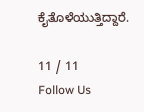ಕೈತೊಳೆಯುತ್ತಿದ್ದಾರೆ.

11 / 11
Follow Us